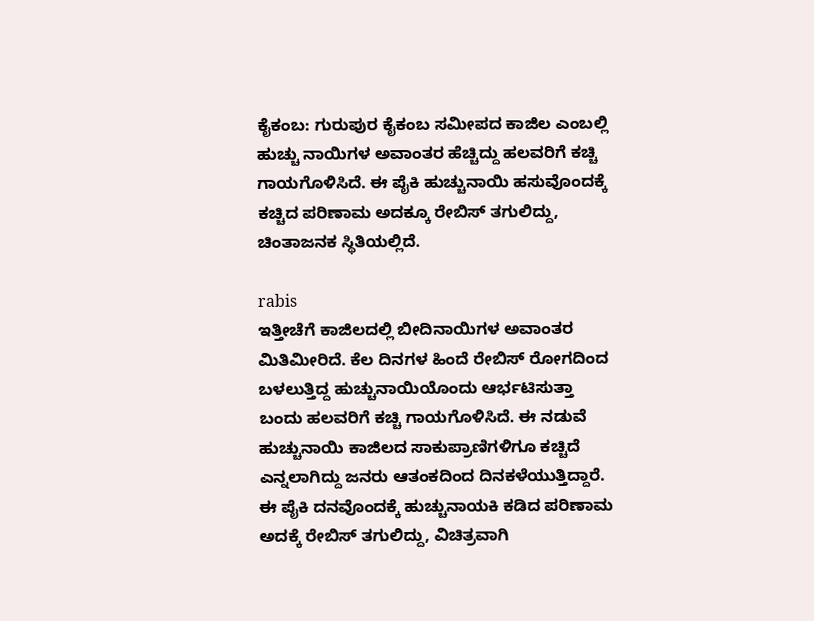ಕೈಕಂಬ: ಗುರುಪುರ ಕೈಕಂಬ ಸಮೀಪದ ಕಾಜಿಲ ಎಂಬಲ್ಲಿ ಹುಚ್ಚು ನಾಯಿಗಳ ಅವಾಂತರ ಹೆಚ್ಚಿದ್ದು ಹಲವರಿಗೆ ಕಚ್ಚಿ ಗಾಯಗೊಳಿಸಿದೆ. ಈ ಪೈಕಿ ಹುಚ್ಚುನಾಯಿ ಹಸುವೊಂದಕ್ಕೆ ಕಚ್ಚಿದ ಪರಿಣಾಮ ಅದಕ್ಕೂ ರೇಬಿಸ್ ತಗುಲಿದ್ದು, ಚಿಂತಾಜನಕ ಸ್ಥಿತಿಯಲ್ಲಿದೆ.

rabis
ಇತ್ತೀಚೆಗೆ ಕಾಜಿಲದಲ್ಲಿ ಬೀದಿನಾಯಿಗಳ ಅವಾಂತರ ಮಿತಿಮೀರಿದೆ. ಕೆಲ ದಿನಗಳ ಹಿಂದೆ ರೇಬಿಸ್ ರೋಗದಿಂದ ಬಳಲುತ್ತಿದ್ದ ಹುಚ್ಚುನಾಯಿಯೊಂದು ಆರ್ಭಟಿಸುತ್ತಾ ಬಂದು ಹಲವರಿಗೆ ಕಚ್ಚಿ ಗಾಯಗೊಳಿಸಿದೆ. ಈ ನಡುವೆ ಹುಚ್ಚುನಾಯಿ ಕಾಜಿಲದ ಸಾಕುಪ್ರಾಣಿಗಳಿಗೂ ಕಚ್ಚಿದೆ ಎನ್ನಲಾಗಿದ್ದು ಜನರು ಆತಂಕದಿಂದ ದಿನಕಳೆಯುತ್ತಿದ್ದಾರೆ.
ಈ ಪೈಕಿ ದನವೊಂದಕ್ಕೆ ಹುಚ್ಚುನಾಯಕಿ ಕಡಿದ ಪರಿಣಾಮ ಅದಕ್ಕೆ ರೇಬಿಸ್ ತಗುಲಿದ್ದು, ವಿಚಿತ್ರವಾಗಿ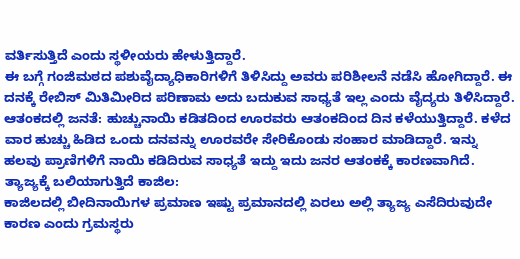ವರ್ತಿಸುತ್ತಿದೆ ಎಂದು ಸ್ಥಳೀಯರು ಹೇಳುತ್ತಿದ್ದಾರೆ.
ಈ ಬಗ್ಗೆ ಗಂಜಿಮಠದ ಪಶುವೈದ್ಯಾಧಿಕಾರಿಗಳಿಗೆ ತಿಳಿಸಿದ್ದು ಅವರು ಪರಿಶೀಲನೆ ನಡೆಸಿ ಹೋಗಿದ್ದಾರೆ. ಈ ದನಕ್ಕೆ ರೇಬಿಸ್ ಮಿತಿಮೀರಿದ ಪರಿಣಾಮ ಅದು ಬದುಕುವ ಸಾಧ್ಯತೆ ಇಲ್ಲ ಎಂದು ವೈದ್ಯರು ತಿಳಿಸಿದ್ದಾರೆ.
ಆತಂಕದಲ್ಲಿ ಜನತೆ: ಹುಚ್ಚುನಾಯಿ ಕಡಿತದಿಂದ ಊರವರು ಆತಂಕದಿಂದ ದಿನ ಕಳೆಯುತ್ತಿದ್ದಾರೆ. ಕಳೆದ ವಾರ ಹುಚ್ಚು ಹಿಡಿದ ಒಂದು ದನವನ್ನು ಊರವರೇ ಸೇರಿಕೊಂಡು ಸಂಹಾರ ಮಾಡಿದ್ದಾರೆ. ಇನ್ನು ಹಲವು ಪ್ರಾಣಿಗಳಿಗೆ ನಾಯಿ ಕಡಿದಿರುವ ಸಾಧ್ಯತೆ ಇದ್ದು ಇದು ಜನರ ಆತಂಕಕ್ಕೆ ಕಾರಣವಾಗಿದೆ.
ತ್ಯಾಜ್ಯಕ್ಕೆ ಬಲಿಯಾಗುತ್ತಿದೆ ಕಾಜಿಲ:
ಕಾಜಿಲದಲ್ಲಿ ಬೀದಿನಾಯಿಗಳ ಪ್ರಮಾಣ ಇಷ್ಟು ಪ್ರಮಾನದಲ್ಲಿ ಏರಲು ಅಲ್ಲಿ ತ್ಯಾಜ್ಯ ಎಸೆದಿರುವುದೇ ಕಾರಣ ಎಂದು ಗ್ರಮಸ್ಥರು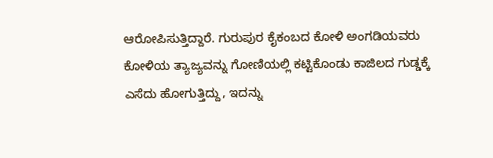ಆರೋಪಿಸುತ್ತಿದ್ದಾರೆ. ಗುರುಪುರ ಕೈಕಂಬದ ಕೋಳಿ ಅಂಗಡಿಯವರು ಕೋಳಿಯ ತ್ಯಾಜ್ಯವನ್ನು ಗೋಣಿಯಲ್ಲಿ ಕಟ್ಟಿಕೊಂಡು ಕಾಜಿಲದ ಗುಡ್ಡಕ್ಕೆ ಎಸೆದು ಹೋಗುತ್ತಿದ್ದು, ಇದನ್ನು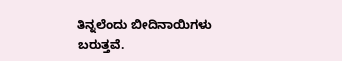ತಿನ್ನಲೆಂದು ಬೀದಿನಾಯಿಗಳು ಬರುತ್ತವೆ.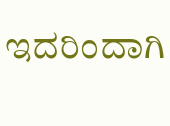ಇದರಿಂದಾಗಿ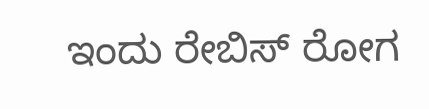ಇಂದು ರೇಬಿಸ್ ರೋಗ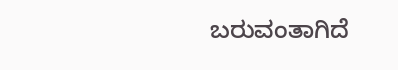ಬರುವಂತಾಗಿದೆ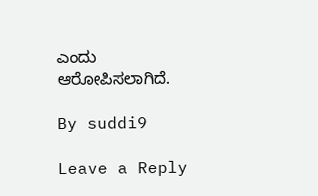ಎಂದು ಆರೋಪಿಸಲಾಗಿದೆ.

By suddi9

Leave a Reply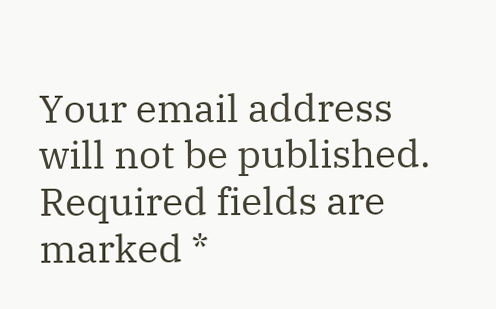Your email address will not be published. Required fields are marked *